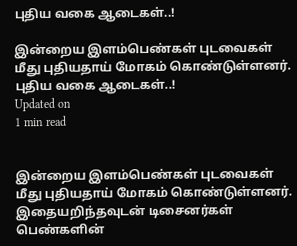புதிய வகை ஆடைகள்..!

இன்றைய இளம்பெண்கள் புடவைகள் மீது புதியதாய் மோகம் கொண்டுள்ளனர்.
புதிய வகை ஆடைகள்..!
Updated on
1 min read


இன்றைய இளம்பெண்கள் புடவைகள் மீது புதியதாய் மோகம் கொண்டுள்ளனர். இதையறிந்தவுடன் டிசைனர்கள் பெண்களின்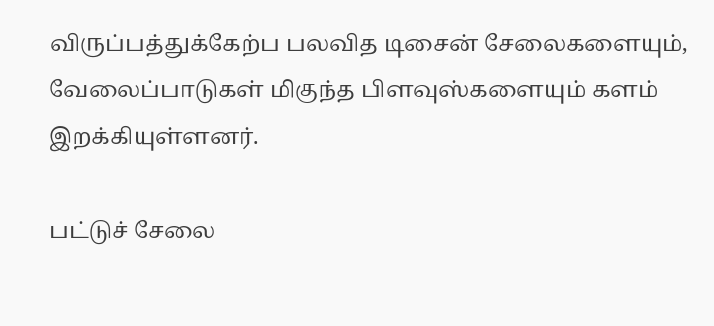விருப்பத்துக்கேற்ப பலவித டிசைன் சேலைகளையும், வேலைப்பாடுகள் மிகுந்த பிளவுஸ்களையும் களம் இறக்கியுள்ளனர்.

பட்டுச் சேலை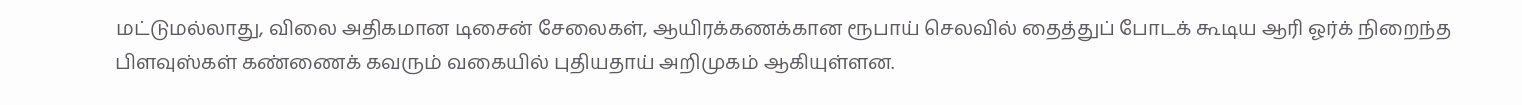மட்டுமல்லாது, விலை அதிகமான டிசைன் சேலைகள், ஆயிரக்கணக்கான ரூபாய் செலவில் தைத்துப் போடக் கூடிய ஆரி ஓர்க் நிறைந்த பிளவுஸ்கள் கண்ணைக் கவரும் வகையில் புதியதாய் அறிமுகம் ஆகியுள்ளன.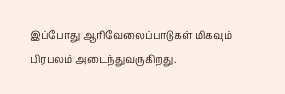இப்போது ஆரிவேலைப்பாடுகள் மிகவும் பிரபலம் அடைந்துவருகிறது.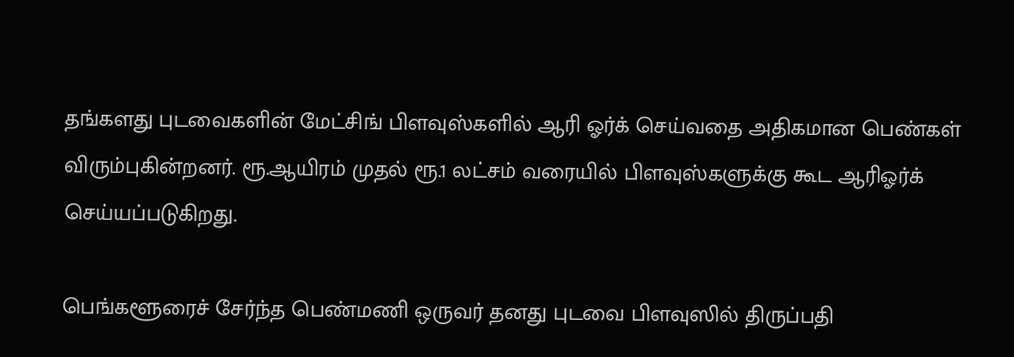தங்களது புடவைகளின் மேட்சிங் பிளவுஸ்களில் ஆரி ஓர்க் செய்வதை அதிகமான பெண்கள் விரும்புகின்றனர். ரூ.ஆயிரம் முதல் ரூ.1 லட்சம் வரையில் பிளவுஸ்களுக்கு கூட ஆரிஓர்க் செய்யப்படுகிறது.

பெங்களூரைச் சேர்ந்த பெண்மணி ஒருவர் தனது புடவை பிளவுஸில் திருப்பதி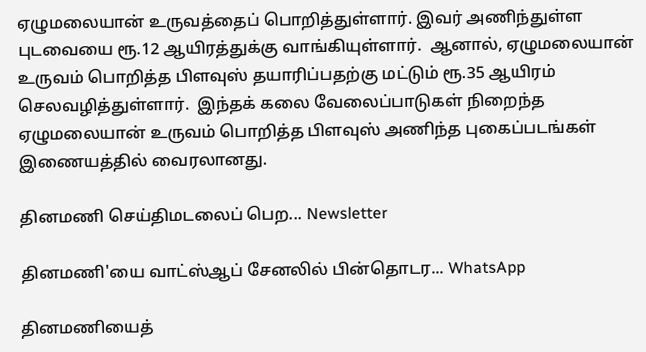ஏழுமலையான் உருவத்தைப் பொறித்துள்ளார். இவர் அணிந்துள்ள புடவையை ரூ.12 ஆயிரத்துக்கு வாங்கியுள்ளார்.  ஆனால், ஏழுமலையான் உருவம் பொறித்த பிளவுஸ் தயாரிப்பதற்கு மட்டும் ரூ.35 ஆயிரம் செலவழித்துள்ளார்.  இந்தக் கலை வேலைப்பாடுகள் நிறைந்த ஏழுமலையான் உருவம் பொறித்த பிளவுஸ் அணிந்த புகைப்படங்கள் இணையத்தில் வைரலானது.

தினமணி செய்திமடலைப் பெற... Newsletter

தினமணி'யை வாட்ஸ்ஆப் சேனலில் பின்தொடர... WhatsApp

தினமணியைத்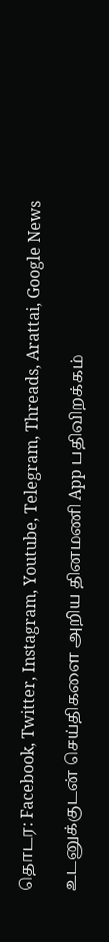தொடர: Facebook, Twitter, Instagram, Youtube, Telegram, Threads, Arattai, Google News

உடனுக்குடன் செய்திகளை அறிய தினமணி App பதிவிறக்கம்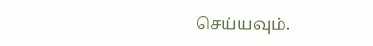செய்யவும்.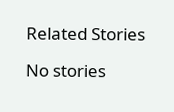Related Stories

No stories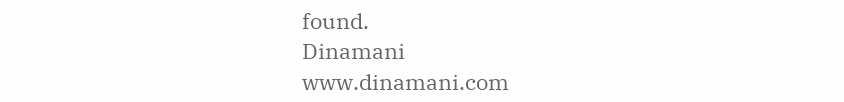found.
Dinamani
www.dinamani.com